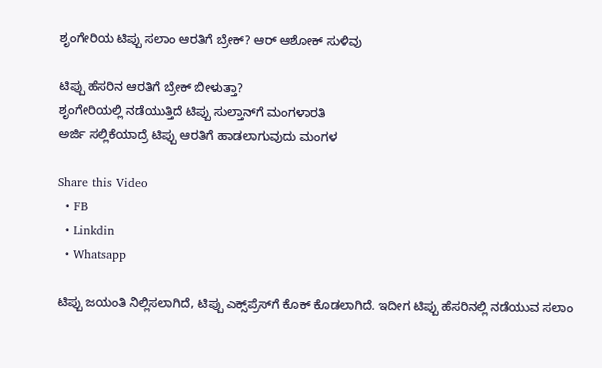ಶೃಂಗೇರಿಯ ಟಿಪ್ಪು ಸಲಾಂ ಆರತಿಗೆ ಬ್ರೇಕ್‌? ಆರ್‌ ಆಶೋಕ್‌ ಸುಳಿವು

ಟಿಪ್ಪು ಹೆಸರಿನ ಆರತಿಗೆ ಬ್ರೇಕ್ ಬೀಳುತ್ತಾ?
ಶೃಂಗೇರಿಯಲ್ಲಿ ನಡೆಯುತ್ತಿದೆ ಟಿಪ್ಪು ಸುಲ್ತಾನ್‌ಗೆ ಮಂಗಳಾರತಿ
ಅರ್ಜಿ ಸಲ್ಲಿಕೆಯಾದ್ರೆ ಟಿಪ್ಪು ಆರತಿಗೆ ಹಾಡಲಾಗುವುದು ಮಂಗಳ

Share this Video
  • FB
  • Linkdin
  • Whatsapp

ಟಿಪ್ಪು ಜಯಂತಿ ನಿಲ್ಲಿಸಲಾಗಿದೆ, ಟಿಪ್ಪು ಎಕ್ಸ್‌ಪ್ರೆಸ್‌ಗೆ ಕೊಕ್ ಕೊಡಲಾಗಿದೆ. ಇದೀಗ ಟಿಪ್ಪು ಹೆಸರಿನಲ್ಲಿ ನಡೆಯುವ ಸಲಾಂ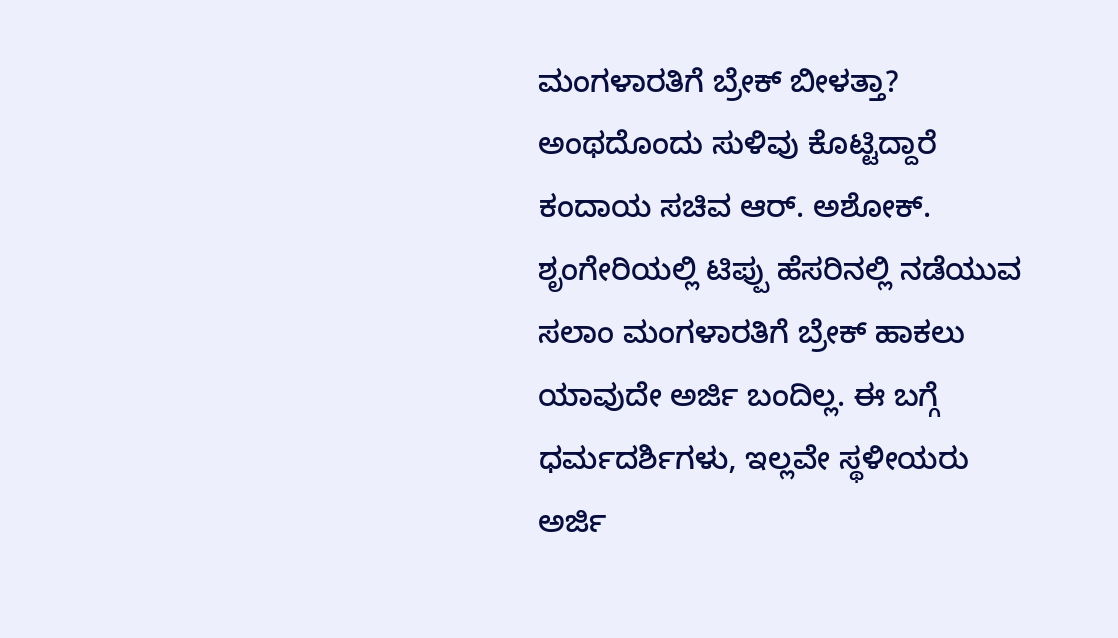ಮಂಗಳಾರತಿಗೆ ಬ್ರೇಕ್ ಬೀಳತ್ತಾ? ಅಂಥದೊಂದು ಸುಳಿವು ಕೊಟ್ಟಿದ್ದಾರೆ ಕಂದಾಯ ಸಚಿವ ಆರ್. ಅಶೋಕ್. ಶೃಂಗೇರಿಯಲ್ಲಿ ಟಿಪ್ಪು ಹೆಸರಿನಲ್ಲಿ ನಡೆಯುವ ಸಲಾಂ ಮಂಗಳಾರತಿಗೆ ಬ್ರೇಕ್ ಹಾಕಲು ಯಾವುದೇ ಅರ್ಜಿ ಬಂದಿಲ್ಲ. ಈ ಬಗ್ಗೆ ಧರ್ಮದರ್ಶಿಗಳು, ಇಲ್ಲವೇ ಸ್ಥಳೀಯರು ಅರ್ಜಿ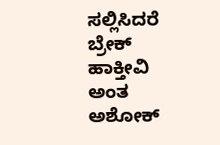ಸಲ್ಲಿಸಿದರೆ ಬ್ರೇಕ್ ಹಾಕ್ತೀವಿ ಅಂತ ಅಶೋಕ್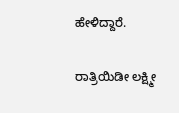ಹೇಳಿದ್ದಾರೆ.

ರಾತ್ರಿಯಿಡೀ ಲಕ್ಷ್ಮೀ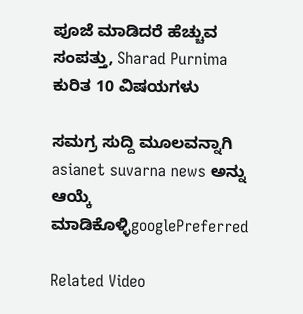ಪೂಜೆ ಮಾಡಿದರೆ ಹೆಚ್ಚುವ ಸಂಪತ್ತು, Sharad Purnima ಕುರಿತ 10 ವಿಷಯಗಳು

ಸಮಗ್ರ ಸುದ್ದಿ ಮೂಲವನ್ನಾಗಿ asianet suvarna news ಅನ್ನು ಆಯ್ಕೆ ಮಾಡಿಕೊಳ್ಳಿgooglePreferred

Related Video